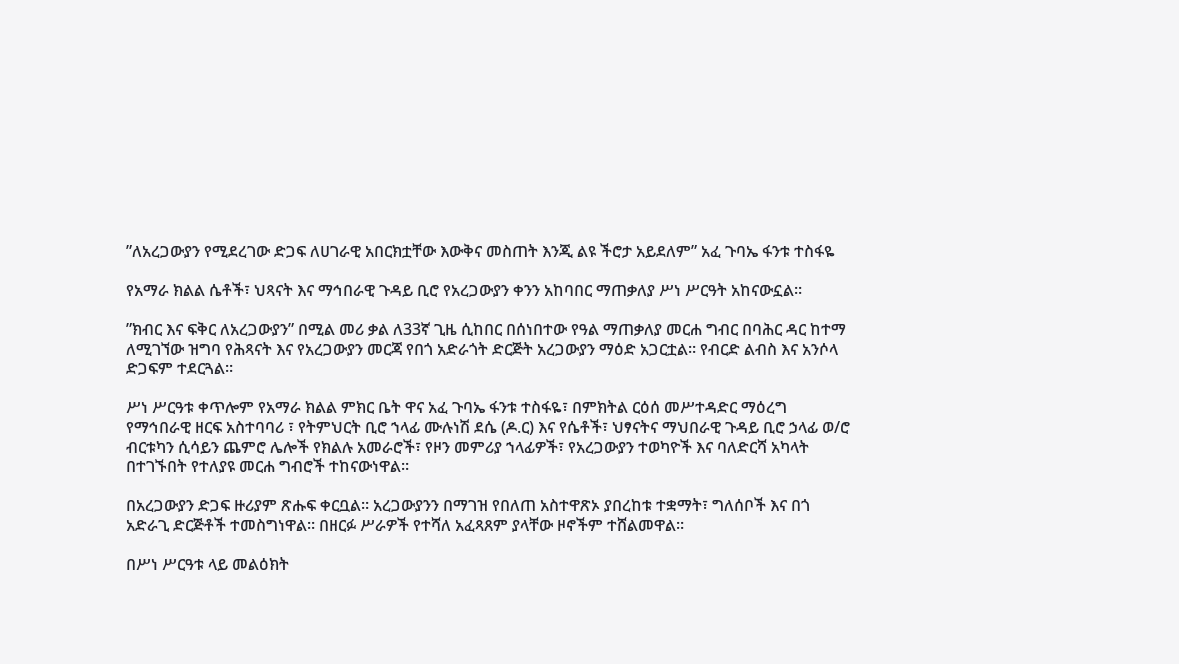”ለአረጋውያን የሚደረገው ድጋፍ ለሀገራዊ አበርክቷቸው እውቅና መስጠት እንጂ ልዩ ችሮታ አይደለም” አፈ ጉባኤ ፋንቱ ተስፋዬ

የአማራ ክልል ሴቶች፣ ህጻናት እና ማኅበራዊ ጉዳይ ቢሮ የአረጋውያን ቀንን አከባበር ማጠቃለያ ሥነ ሥርዓት አከናውኗል።

”ክብር እና ፍቅር ለአረጋውያን” በሚል መሪ ቃል ለ33ኛ ጊዜ ሲከበር በሰነበተው የዓል ማጠቃለያ መርሐ ግብር በባሕር ዳር ከተማ ለሚገኘው ዝግባ የሕጻናት እና የአረጋውያን መርጃ የበጎ አድራጎት ድርጅት አረጋውያን ማዕድ አጋርቷል። የብርድ ልብስ እና አንሶላ ድጋፍም ተደርጓል።

ሥነ ሥርዓቱ ቀጥሎም የአማራ ክልል ምክር ቤት ዋና አፈ ጉባኤ ፋንቱ ተስፋዬ፣ በምክትል ርዕሰ መሥተዳድር ማዕረግ የማኅበራዊ ዘርፍ አስተባባሪ ፣ የትምህርት ቢሮ ኀላፊ ሙሉነሽ ደሴ (ዶ.ር) እና የሴቶች፣ ህፃናትና ማህበራዊ ጉዳይ ቢሮ ኃላፊ ወ/ሮ ብርቱካን ሲሳይን ጨምሮ ሌሎች የክልሉ አመራሮች፣ የዞን መምሪያ ኀላፊዎች፣ የአረጋውያን ተወካዮች እና ባለድርሻ አካላት በተገኙበት የተለያዩ መርሐ ግብሮች ተከናውነዋል።

በአረጋውያን ድጋፍ ዙሪያም ጽሑፍ ቀርቧል። አረጋውያንን በማገዝ የበለጠ አስተዋጽኦ ያበረከቱ ተቋማት፣ ግለሰቦች እና በጎ አድራጊ ድርጅቶች ተመስግነዋል። በዘርፉ ሥራዎች የተሻለ አፈጻጸም ያላቸው ዞኖችም ተሸልመዋል።

በሥነ ሥርዓቱ ላይ መልዕክት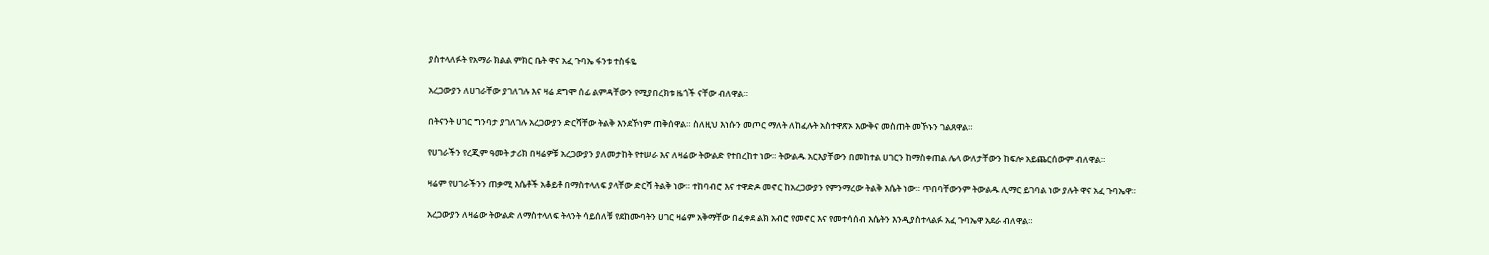ያስተላለፉት የአማራ ክልል ምክር ቤት ዋና አፈ ጉባኤ ፋንቱ ተስፋዬ

አረጋውያን ለሀገራቸው ያገለገሉ እና ዛሬ ደግሞ ሰፊ ልምዳቸውን የሚያበረክቱ ዜጎች ናቸው ብለዋል።

በትናንት ሀገር ግንባታ ያገለገሉ አረጋውያን ድርሻቸው ትልቅ እንደኾነም ጠቅሰዋል። ስለዚህ እነሱን መጦር ማለት ለከፈሉት አስተዋጽኦ እውቅና መስጠት መኾኑን ገልጸዋል።

የሀገራችን የረጂም ዓመት ታሪክ በዛሬዎቹ አረጋውያን ያለመታከት የተሠራ እና ለዛሬው ትውልድ የተበረከተ ነው። ትውልዱ አርእያቸውን በመከተል ሀገርን ከማስቀጠል ሌላ ውለታቸውን ከፍሎ አይጨርሰውም ብለዋል።

ዛሬም የሀገራችንን ጠቃሚ እሴቶች አቆይቶ በማስተላለፍ ያላቸው ድርሻ ትልቅ ነው። ተከባብሮ እና ተዋድዶ መኖር ከአረጋውያን የምንማረው ትልቅ እሴት ነው። ጥበባቸውንም ትውልዱ ሊማር ይገባል ነው ያሉት ዋና አፈ ጉባኤዋ።

አረጋውያን ለዛሬው ትውልድ ለማስተላለፍ ትላንት ሳይሰለቹ የደከሙባትን ሀገር ዛሬም አቅማቸው በፈቀደ ልክ አብሮ የመኖር እና የመተሳሰብ እሴትን እንዲያስተላልፉ አፈ ጉባኤዋ አደራ ብለዋል።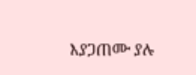እያጋጠሙ ያሉ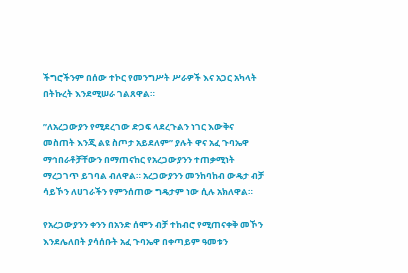ችግሮችንም በሰው ተኮር የመንግሥት ሥራዎች እና አጋር አካላት በትኩረት እንደሚሠራ ገልጸዋል።

”ለአረጋውያን የሚደረገው ድጋፍ ላደረጉልን ነገር እውቅና መስጠት እንጂ ልዩ ስጦታ አይደለም” ያሉት ዋና አፈ ጉባኤዋ ማኅበራቶቻቸውን በማጠናከር የአረጋውያንን ተጠቃሚነት ማረጋገጥ ይገባል ብለዋል። አረጋውያንን መንከባከብ ውዴታ ብቻ ሳይኾን ለሀገራችን የምንሰጠው ግዴታም ነው ሲሉ አክለዋል።

የአረጋውያንን ቀንን በአንድ ሰሞን ብቻ ተከብሮ የሚጠናቀቅ መኾን እንደሌለበት ያሳሰቡት አፈ ጉባኤዋ በቀጣይም ዓመቱን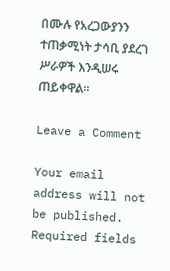በሙሉ የአረጋውያንን ተጠቃሚነት ታሳቢ ያደረገ ሥራዎች እንዲሠሩ ጠይቀዋል።

Leave a Comment

Your email address will not be published. Required fields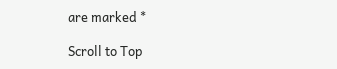are marked *

Scroll to Top